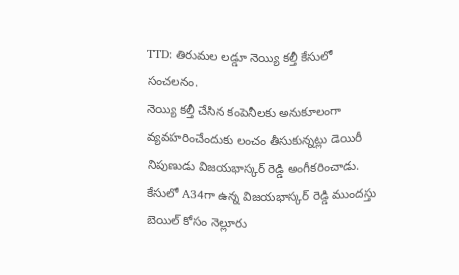TTD: తిరుమల లడ్డూ నెయ్యి కల్తీ కేసులో సంచలనం.
నెయ్యి కల్తీ చేసిన కంపెనీలకు అనుకూలంగా వ్యవహరించేందుకు లంచం తీసుకున్నట్లు డెయిరీ నిపుణుడు విజయభాస్కర్ రెడ్డి అంగీకరించాడు.
కేసులో A34గా ఉన్న విజయభాస్కర్ రెడ్డి ముందస్తు బెయిల్ కోసం నెల్లూరు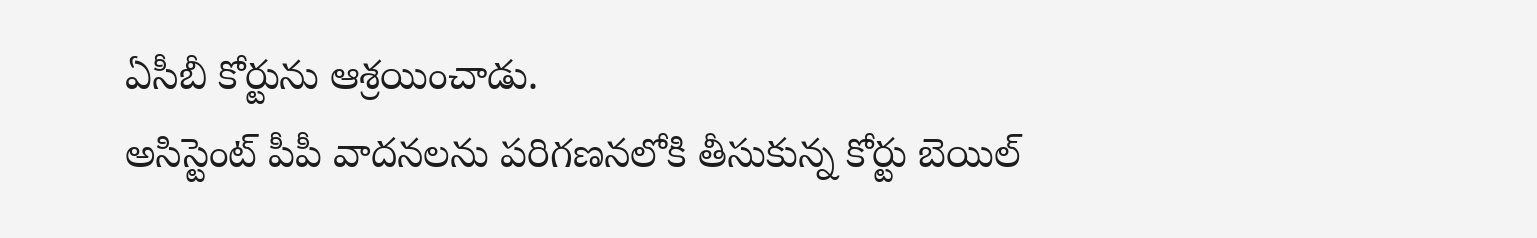ఏసీబీ కోర్టును ఆశ్రయించాడు.
అసిస్టెంట్ పీపీ వాదనలను పరిగణనలోకి తీసుకున్న కోర్టు బెయిల్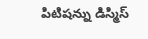పిటిషన్ను డిస్మిస్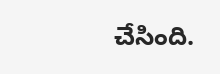చేసింది.